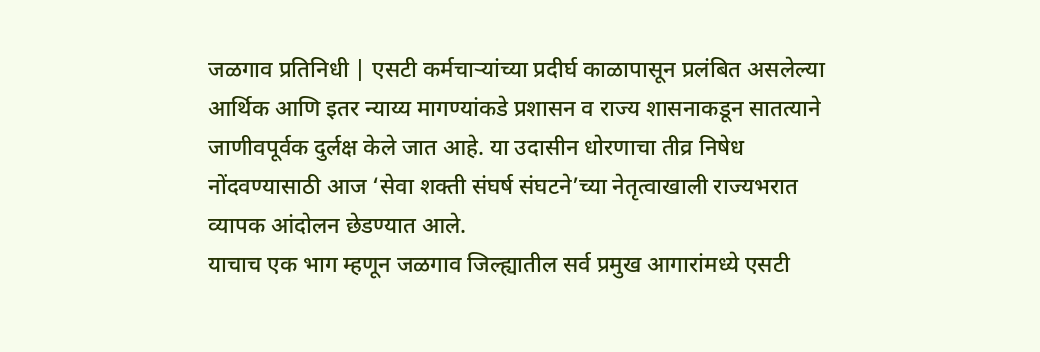जळगाव प्रतिनिधी | एसटी कर्मचाऱ्यांच्या प्रदीर्घ काळापासून प्रलंबित असलेल्या आर्थिक आणि इतर न्याय्य मागण्यांकडे प्रशासन व राज्य शासनाकडून सातत्याने जाणीवपूर्वक दुर्लक्ष केले जात आहे. या उदासीन धोरणाचा तीव्र निषेध नोंदवण्यासाठी आज ‘सेवा शक्ती संघर्ष संघटने’च्या नेतृत्वाखाली राज्यभरात व्यापक आंदोलन छेडण्यात आले.
याचाच एक भाग म्हणून जळगाव जिल्ह्यातील सर्व प्रमुख आगारांमध्ये एसटी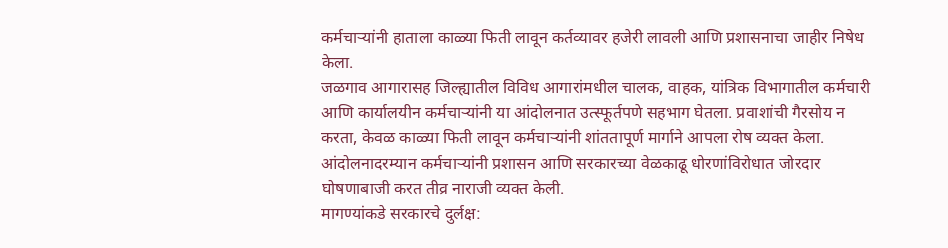कर्मचाऱ्यांनी हाताला काळ्या फिती लावून कर्तव्यावर हजेरी लावली आणि प्रशासनाचा जाहीर निषेध केला.
जळगाव आगारासह जिल्ह्यातील विविध आगारांमधील चालक, वाहक, यांत्रिक विभागातील कर्मचारी आणि कार्यालयीन कर्मचाऱ्यांनी या आंदोलनात उत्स्फूर्तपणे सहभाग घेतला. प्रवाशांची गैरसोय न करता, केवळ काळ्या फिती लावून कर्मचाऱ्यांनी शांततापूर्ण मार्गाने आपला रोष व्यक्त केला. आंदोलनादरम्यान कर्मचाऱ्यांनी प्रशासन आणि सरकारच्या वेळकाढू धोरणांविरोधात जोरदार घोषणाबाजी करत तीव्र नाराजी व्यक्त केली.
मागण्यांकडे सरकारचे दुर्लक्ष: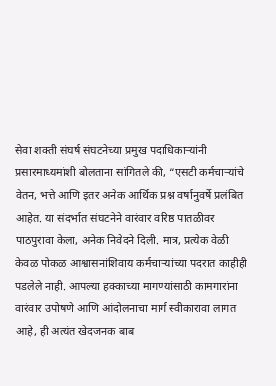सेवा शक्ती संघर्ष संघटनेच्या प्रमुख पदाधिकाऱ्यांनी प्रसारमाध्यमांशी बोलताना सांगितले की, “एसटी कर्मचाऱ्यांचे वेतन, भत्ते आणि इतर अनेक आर्थिक प्रश्न वर्षानुवर्षे प्रलंबित आहेत. या संदर्भात संघटनेने वारंवार वरिष्ठ पातळीवर पाठपुरावा केला, अनेक निवेदने दिली. मात्र, प्रत्येक वेळी केवळ पोकळ आश्वासनांशिवाय कर्मचाऱ्यांच्या पदरात काहीही पडलेले नाही. आपल्या हक्काच्या मागण्यांसाठी कामगारांना वारंवार उपोषणे आणि आंदोलनाचा मार्ग स्वीकारावा लागत आहे, ही अत्यंत खेदजनक बाब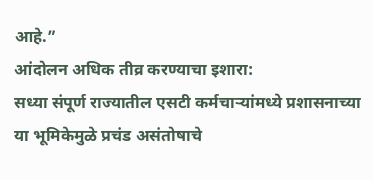आहे.”
आंदोलन अधिक तीव्र करण्याचा इशारा:
सध्या संपूर्ण राज्यातील एसटी कर्मचाऱ्यांमध्ये प्रशासनाच्या या भूमिकेमुळे प्रचंड असंतोषाचे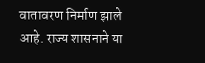वातावरण निर्माण झाले आहे. राज्य शासनाने या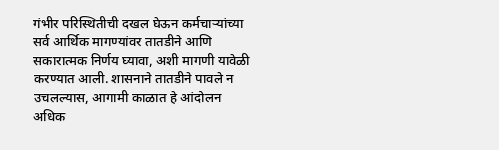गंभीर परिस्थितीची दखल घेऊन कर्मचाऱ्यांच्या सर्व आर्थिक मागण्यांवर तातडीने आणि सकारात्मक निर्णय घ्यावा, अशी मागणी यावेळी करण्यात आली. शासनाने तातडीने पावले न उचलल्यास, आगामी काळात हे आंदोलन अधिक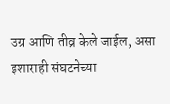उग्र आणि तीव्र केले जाईल, असा इशाराही संघटनेच्या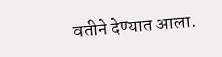वतीने देण्यात आला.